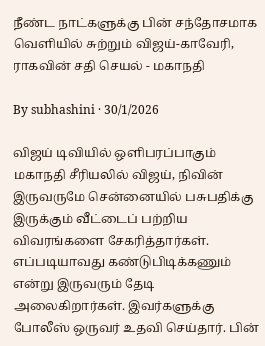நீண்ட நாட்களுக்கு பின் சந்தோசமாக வெளியில் சுற்றும் விஜய்-காவேரி, ராகவின் சதி செயல் - மகாநதி

By subhashini · 30/1/2026

விஜய் டிவியில் ஒளிபரப்பாகும் மகாநதி சீரியலில் விஜய், நிவின் இருவருமே சென்னையில் பசுபதிக்கு இருக்கும் வீட்டைப் பற்றிய விவரங்களை சேகரித்தார்கள். எப்படியாவது கண்டுபிடிக்கணும் என்று இருவரும் தேடி அலைகிறார்கள். இவர்களுக்கு போலீஸ் ஒருவர் உதவி செய்தார். பின்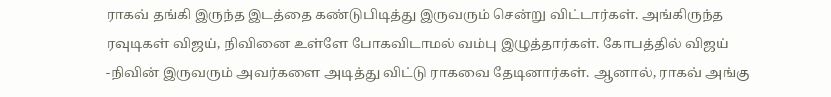ராகவ் தங்கி இருந்த இடத்தை கண்டுபிடித்து இருவரும் சென்று விட்டார்கள். அங்கிருந்த ரவுடிகள் விஜய், நிவினை உள்ளே போகவிடாமல் வம்பு இழுத்தார்கள். கோபத்தில் விஜய் -நிவின் இருவரும் அவர்களை அடித்து விட்டு ராகவை தேடினார்கள். ஆனால், ராகவ் அங்கு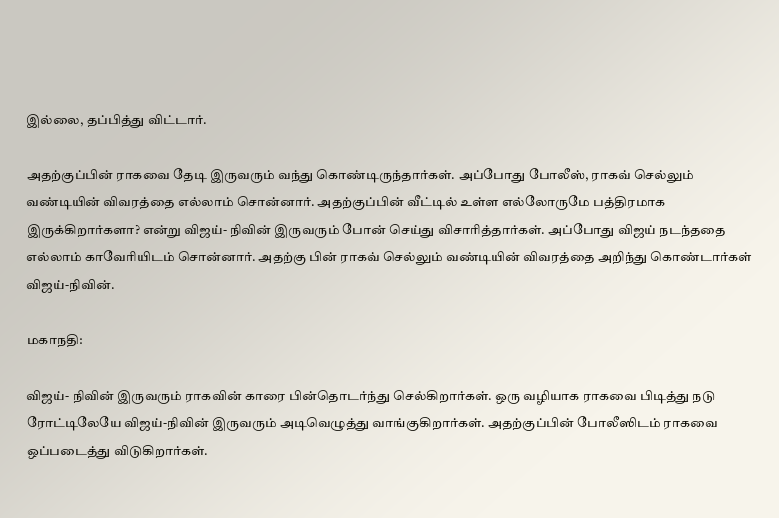இல்லை, தப்பித்து விட்டார்.

அதற்குப்பின் ராகவை தேடி இருவரும் வந்து கொண்டிருந்தார்கள். அப்போது போலீஸ், ராகவ் செல்லும் வண்டியின் விவரத்தை எல்லாம் சொன்னார். அதற்குப்பின் வீட்டில் உள்ள எல்லோருமே பத்திரமாக இருக்கிறார்களா? என்று விஜய்- நிவின் இருவரும் போன் செய்து விசாரித்தார்கள். அப்போது விஜய் நடந்ததை எல்லாம் காவேரியிடம் சொன்னார். அதற்கு பின் ராகவ் செல்லும் வண்டியின் விவரத்தை அறிந்து கொண்டார்கள் விஜய்-நிவின்.

மகாநதி:

விஜய்- நிவின் இருவரும் ராகவின் காரை பின்தொடர்ந்து செல்கிறார்கள். ஒரு வழியாக ராகவை பிடித்து நடு ரோட்டிலேயே விஜய்-நிவின் இருவரும் அடிவெழுத்து வாங்குகிறார்கள். அதற்குப்பின் போலீஸிடம் ராகவை ஒப்படைத்து விடுகிறார்கள்.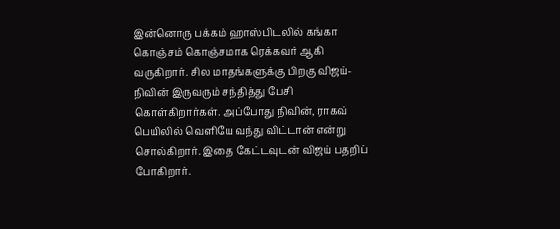இன்னொரு பக்கம் ஹாஸ்பிடலில் கங்கா கொஞ்சம் கொஞ்சமாக ரெக்கவர் ஆகி வருகிறார். சில மாதங்களுக்கு பிறகு விஜய்- நிவின் இருவரும் சந்தித்து பேசி கொள்கிறார்கள். அப்போது நிவின், ராகவ் பெயிலில் வெளியே வந்து விட்டான் என்று சொல்கிறார். இதை கேட்டவுடன் விஜய் பதறிப் போகிறார்.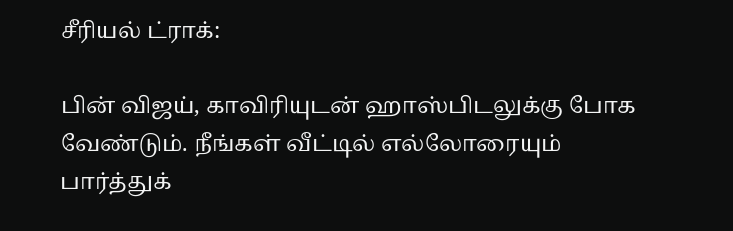சீரியல் ட்ராக்:

பின் விஜய், காவிரியுடன் ஹாஸ்பிடலுக்கு போக வேண்டும். நீங்கள் வீட்டில் எல்லோரையும் பார்த்துக்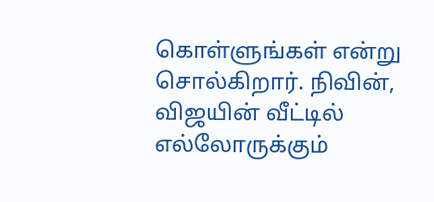கொள்ளுங்கள் என்று சொல்கிறார். நிவின், விஜயின் வீட்டில் எல்லோருக்கும்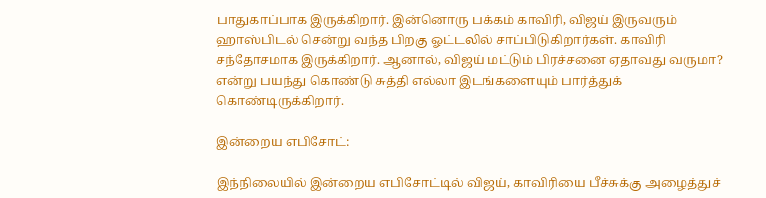பாதுகாப்பாக இருக்கிறார். இன்னொரு பக்கம் காவிரி, விஜய் இருவரும் ஹாஸ்பிடல் சென்று வந்த பிறகு ஓட்டலில் சாப்பிடுகிறார்கள். காவிரி சந்தோசமாக இருக்கிறார். ஆனால், விஜய் மட்டும் பிரச்சனை ஏதாவது வருமா? என்று பயந்து கொண்டு சுத்தி எல்லா இடங்களையும் பார்த்துக் கொண்டிருக்கிறார்.

இன்றைய எபிசோட்:

இந்நிலையில் இன்றைய எபிசோட்டில் விஜய், காவிரியை பீச்சுக்கு அழைத்துச்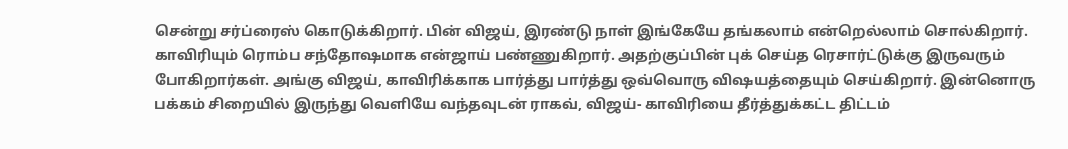சென்று சர்ப்ரைஸ் கொடுக்கிறார். பின் விஜய், இரண்டு நாள் இங்கேயே தங்கலாம் என்றெல்லாம் சொல்கிறார். காவிரியும் ரொம்ப சந்தோஷமாக என்ஜாய் பண்ணுகிறார். அதற்குப்பின் புக் செய்த ரெசார்ட்டுக்கு இருவரும் போகிறார்கள். அங்கு விஜய், காவிரிக்காக பார்த்து பார்த்து ஒவ்வொரு விஷயத்தையும் செய்கிறார். இன்னொரு பக்கம் சிறையில் இருந்து வெளியே வந்தவுடன் ராகவ், விஜய்- காவிரியை தீர்த்துக்கட்ட திட்டம்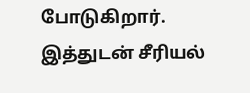போடுகிறார். இத்துடன் சீரியல்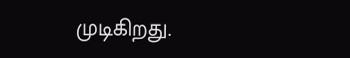முடிகிறது.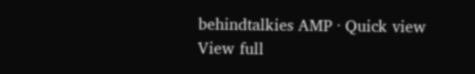behindtalkies AMP · Quick view
View full